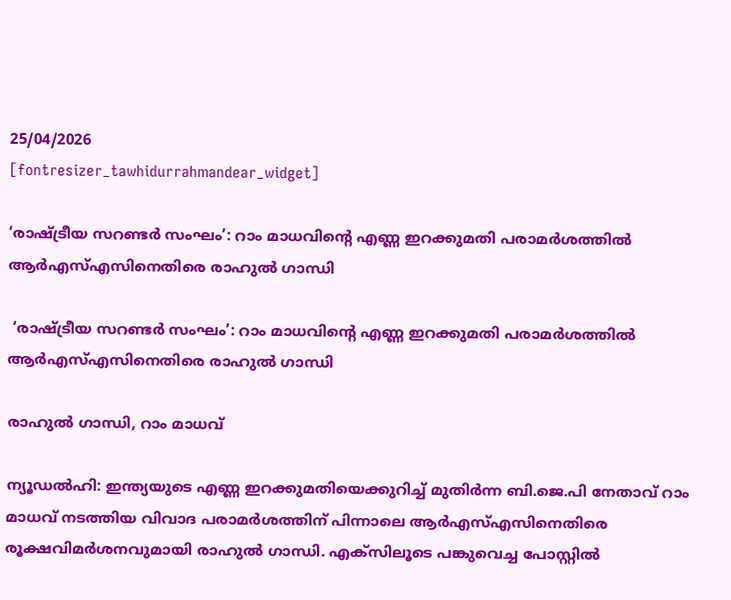25/04/2026
[fontresizer_tawhidurrahmandear_widget]

‘രാഷ്ട്രീയ സറണ്ടർ സംഘം’: റാം മാധവിന്റെ എണ്ണ ഇറക്കുമതി പരാമർശത്തിൽ ആർഎസ്എസിനെതിരെ രാഹുൽ ഗാന്ധി

 ‘രാഷ്ട്രീയ സറണ്ടർ സംഘം’: റാം മാധവിന്റെ എണ്ണ ഇറക്കുമതി പരാമർശത്തിൽ ആർഎസ്എസിനെതിരെ രാഹുൽ ഗാന്ധി

രാഹുൽ ഗാന്ധി, റാം മാധവ്

ന്യൂഡൽഹി: ഇന്ത്യയുടെ എണ്ണ ഇറക്കുമതിയെക്കുറിച്ച് മുതിർന്ന ബി.ജെ.പി നേതാവ് റാം മാധവ് നടത്തിയ വിവാദ പരാമർശത്തിന് പിന്നാലെ ആർഎസ്എസിനെതിരെ രൂക്ഷവിമർശനവുമായി രാഹുൽ ഗാന്ധി. എക്സിലൂടെ പങ്കുവെച്ച പോസ്റ്റിൽ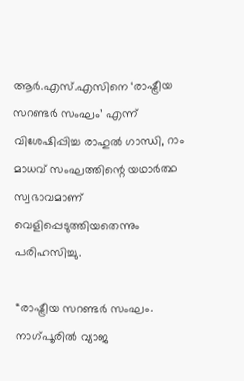ആർ.എസ്.എസിനെ ‘രാഷ്ട്രീയ സറണ്ടർ സംഘം’ എന്ന് വിശേഷിപ്പിച്ച രാഹുൽ ഗാന്ധി, റാം മാധവ് സംഘത്തിന്റെ യഥാർത്ഥ സ്വഭാവമാണ് വെളിപ്പെടുത്തിയതെന്നും പരിഹസിച്ചു.

“രാഷ്ട്രീയ സറണ്ടർ സംഘം. നാഗ്പൂരിൽ വ്യാജ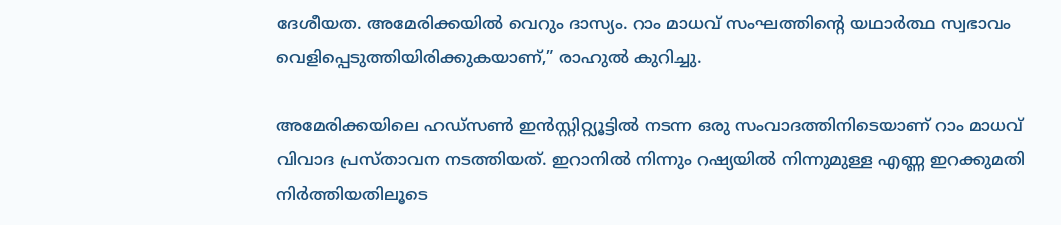ദേശീയത. അമേരിക്കയിൽ വെറും ദാസ്യം. റാം മാധവ് സംഘത്തിന്റെ യഥാർത്ഥ സ്വഭാവം വെളിപ്പെടുത്തിയിരിക്കുകയാണ്,” രാഹുൽ കുറിച്ചു.

അമേരിക്കയിലെ ഹഡ്‌സൺ ഇൻസ്റ്റിറ്റ്യൂട്ടിൽ നടന്ന ഒരു സംവാദത്തിനിടെയാണ് റാം മാധവ് വിവാദ പ്രസ്താവന നടത്തിയത്. ഇറാനിൽ നിന്നും റഷ്യയിൽ നിന്നുമുള്ള എണ്ണ ഇറക്കുമതി നിർത്തിയതിലൂടെ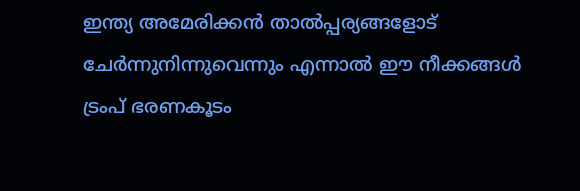ഇന്ത്യ അമേരിക്കൻ താൽപ്പര്യങ്ങളോട് ചേർന്നുനിന്നുവെന്നും എന്നാൽ ഈ നീക്കങ്ങൾ ട്രംപ് ഭരണകൂടം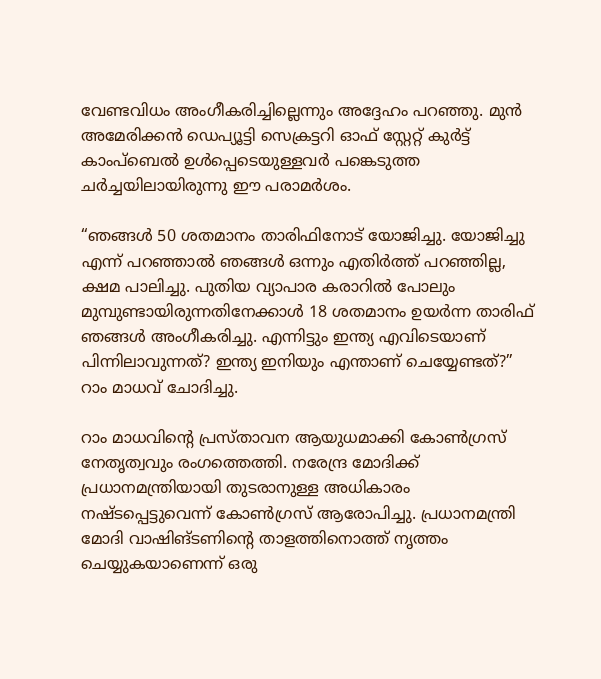വേണ്ടവിധം അംഗീകരിച്ചില്ലെന്നും അദ്ദേഹം പറഞ്ഞു. മുൻ അമേരിക്കൻ ഡെപ്യൂട്ടി സെക്രട്ടറി ഓഫ് സ്റ്റേറ്റ് കുർട്ട് കാംപ്ബെൽ ഉൾപ്പെടെയുള്ളവർ പങ്കെടുത്ത ചർച്ചയിലായിരുന്നു ഈ പരാമർശം.

“ഞങ്ങൾ 50 ശതമാനം താരിഫിനോട് യോജിച്ചു. യോജിച്ചു എന്ന് പറഞ്ഞാൽ ഞങ്ങൾ ഒന്നും എതിർത്ത് പറഞ്ഞില്ല, ക്ഷമ പാലിച്ചു. പുതിയ വ്യാപാര കരാറിൽ പോലും മുമ്പുണ്ടായിരുന്നതിനേക്കാൾ 18 ശതമാനം ഉയർന്ന താരിഫ് ഞങ്ങൾ അംഗീകരിച്ചു. എന്നിട്ടും ഇന്ത്യ എവിടെയാണ് പിന്നിലാവുന്നത്? ഇന്ത്യ ഇനിയും എന്താണ് ചെയ്യേണ്ടത്?” റാം മാധവ് ചോദിച്ചു.

റാം മാധവിന്റെ പ്രസ്താവന ആയുധമാക്കി കോൺഗ്രസ് നേതൃത്വവും രംഗത്തെത്തി. നരേന്ദ്ര മോദിക്ക് പ്രധാനമന്ത്രിയായി തുടരാനുള്ള അധികാരം നഷ്ടപ്പെട്ടുവെന്ന് കോൺഗ്രസ് ആരോപിച്ചു. പ്രധാനമന്ത്രി മോദി വാഷിങ്ടണിന്റെ താളത്തിനൊത്ത് നൃത്തം ചെയ്യുകയാണെന്ന് ഒരു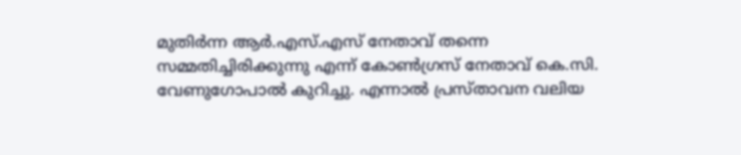മുതിർന്ന ആർ.എസ്.എസ് നേതാവ് തന്നെ സമ്മതിച്ചിരിക്കുന്നു എന്ന് കോൺഗ്രസ് നേതാവ് കെ.സി. വേണുഗോപാൽ കുറിച്ചു. എന്നാൽ പ്രസ്താവന വലിയ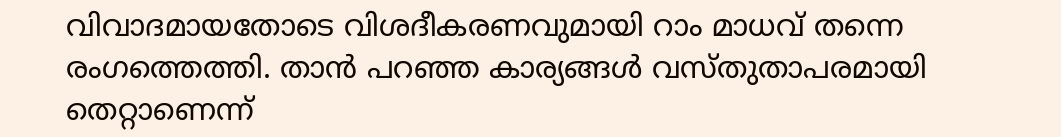വിവാദമായതോടെ വിശദീകരണവുമായി റാം മാധവ് തന്നെ രംഗത്തെത്തി. താൻ പറഞ്ഞ കാര്യങ്ങൾ വസ്തുതാപരമായി തെറ്റാണെന്ന്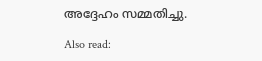അദ്ദേഹം സമ്മതിച്ചു.

Also read: